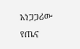አነጋጋሪው የጤና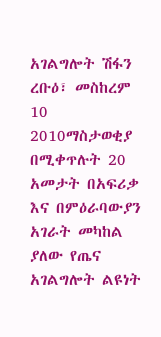አገልግሎት ሽፋን
ረቡዕ፣ መስከረም 10 2010ማስታወቂያ
በሚቀጥሉት 20 አመታት በአፍሪቃ እና በምዕራባውያን አገራት መካከል ያለው የጤና አገልግሎት ልዩነት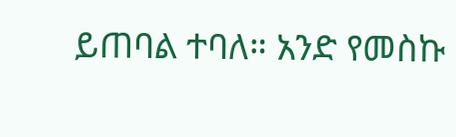ይጠባል ተባለ። አንድ የመስኩ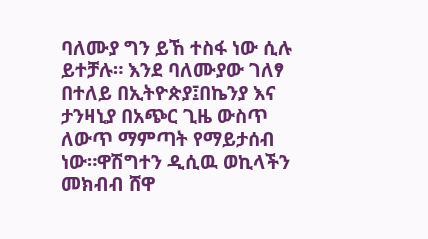ባለሙያ ግን ይኸ ተስፋ ነው ሲሉ ይተቻሉ። እንደ ባለሙያው ገለፃ በተለይ በኢትዮጵያ፤በኬንያ እና ታንዛኒያ በአጭር ጊዜ ውስጥ ለውጥ ማምጣት የማይታሰብ ነው።ዋሽግተን ዲሲዉ ወኪላችን መክብብ ሸዋ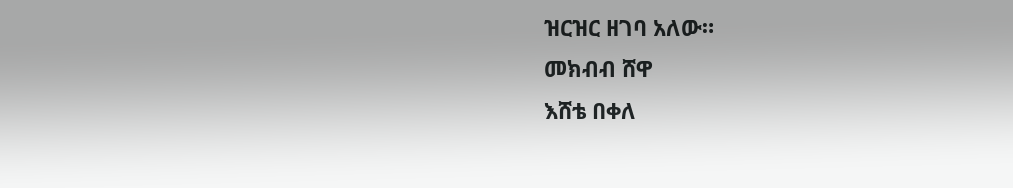ዝርዝር ዘገባ አለው።
መክብብ ሸዋ
እሸቴ በቀለ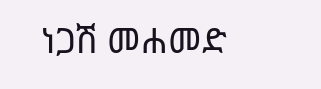ነጋሽ መሐመድ